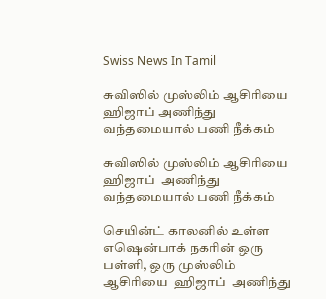Swiss News In Tamil

சுவிஸில் முஸ்லிம் ஆசிரியை ஹிஜாப் அணிந்து வந்தமையால் பணி நீக்கம்

சுவிஸில் முஸ்லிம் ஆசிரியை  ஹிஜாப்  அணிந்து வந்தமையால் பணி நீக்கம்

செயின்ட் காலனில் உள்ள எஷென்பாக் நகரின் ஒரு பள்ளி, ஒரு முஸ்லிம் ஆசிரியை  ஹிஜாப்  அணிந்து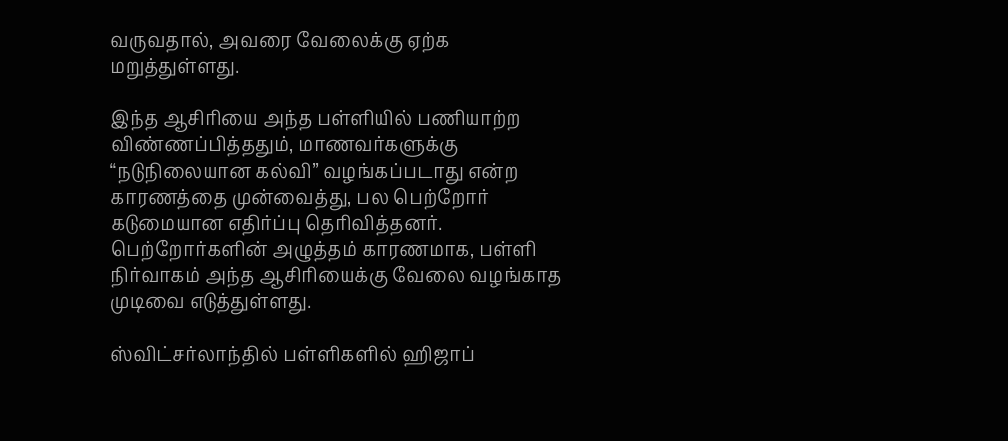வருவதால், அவரை வேலைக்கு ஏற்க மறுத்துள்ளது.

இந்த ஆசிரியை அந்த பள்ளியில் பணியாற்ற விண்ணப்பித்ததும், மாணவர்களுக்கு “நடுநிலையான கல்வி” வழங்கப்படாது என்ற காரணத்தை முன்வைத்து, பல பெற்றோர் கடுமையான எதிர்ப்பு தெரிவித்தனர். பெற்றோர்களின் அழுத்தம் காரணமாக, பள்ளி நிர்வாகம் அந்த ஆசிரியைக்கு வேலை வழங்காத முடிவை எடுத்துள்ளது.

ஸ்விட்சர்லாந்தில் பள்ளிகளில் ஹிஜாப்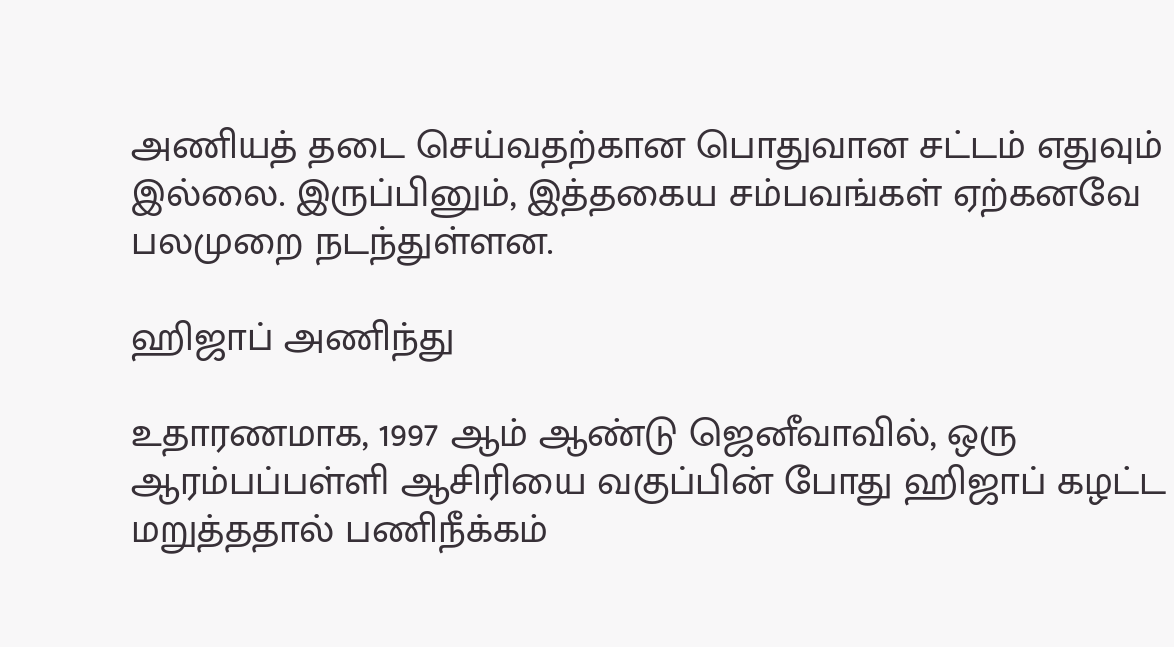அணியத் தடை செய்வதற்கான பொதுவான சட்டம் எதுவும் இல்லை. இருப்பினும், இத்தகைய சம்பவங்கள் ஏற்கனவே பலமுறை நடந்துள்ளன.

ஹிஜாப் அணிந்து

உதாரணமாக, 1997 ஆம் ஆண்டு ஜெனீவாவில், ஒரு ஆரம்பப்பள்ளி ஆசிரியை வகுப்பின் போது ஹிஜாப் கழட்ட மறுத்ததால் பணிநீக்கம்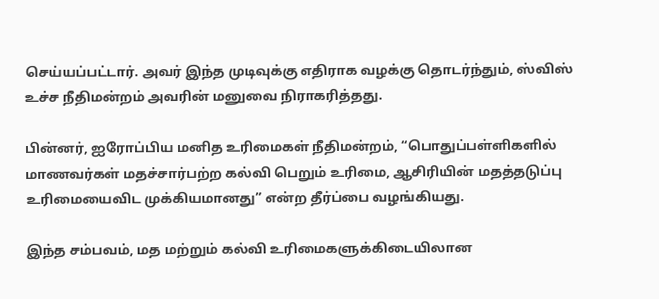செய்யப்பட்டார். அவர் இந்த முடிவுக்கு எதிராக வழக்கு தொடர்ந்தும், ஸ்விஸ் உச்ச நீதிமன்றம் அவரின் மனுவை நிராகரித்தது.

பின்னர், ஐரோப்பிய மனித உரிமைகள் நீதிமன்றம், “பொதுப்பள்ளிகளில் மாணவர்கள் மதச்சார்பற்ற கல்வி பெறும் உரிமை, ஆசிரியின் மதத்தடுப்பு உரிமையைவிட முக்கியமானது” என்ற தீர்ப்பை வழங்கியது.

இந்த சம்பவம், மத மற்றும் கல்வி உரிமைகளுக்கிடையிலான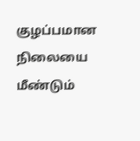குழப்பமான நிலையை மீண்டும்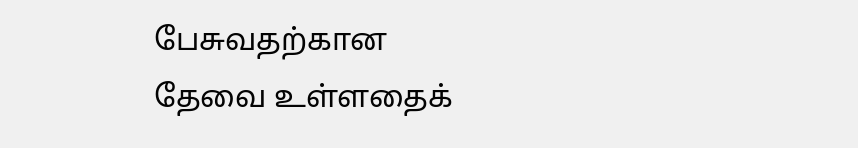பேசுவதற்கான தேவை உள்ளதைக்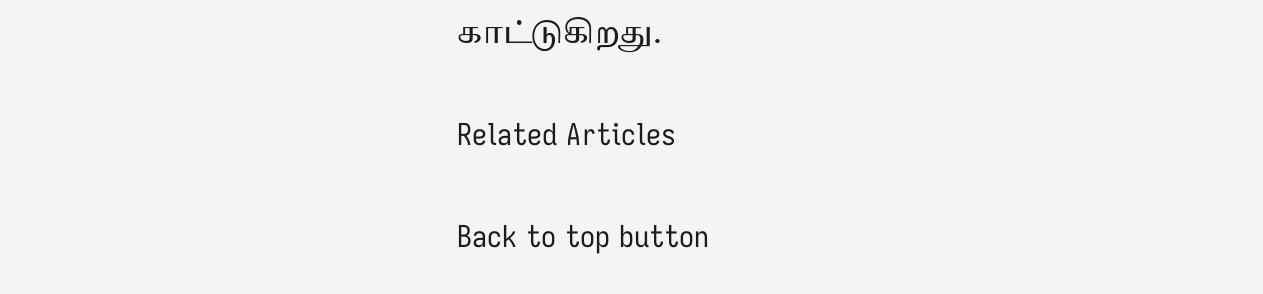காட்டுகிறது.

Related Articles

Back to top button